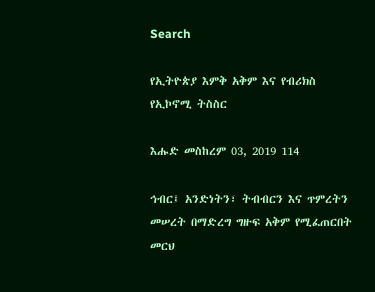Search

የኢትዮጵያ እምቅ አቅም እና የብሪክስ የኢኮኖሚ ትስስር

እሑድ መስከረም 03, 2019 114

ኅብር፤ አንድነትን፣ ትብብርን እና ጥምረትን መሠረት በማድረግ ግዙፍ አቅም የሚፈጠርበት መርህ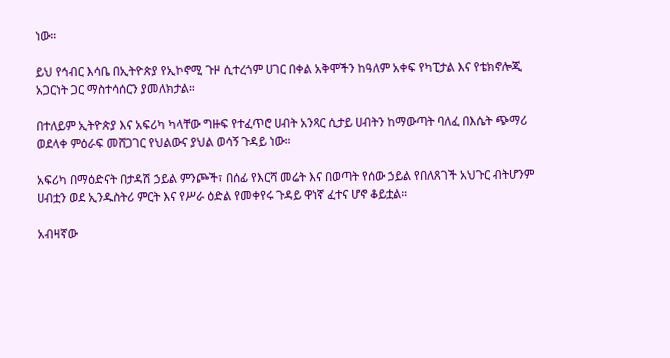ነው።

ይህ የኅብር እሳቤ በኢትዮጵያ የኢኮኖሚ ጉዞ ሲተረጎም ሀገር በቀል አቅሞችን ከዓለም አቀፍ የካፒታል እና የቴክኖሎጂ አጋርነት ጋር ማስተሳሰርን ያመለክታል።

በተለይም ኢትዮጵያ እና አፍሪካ ካላቸው ግዙፍ የተፈጥሮ ሀብት አንጻር ሲታይ ሀብትን ከማውጣት ባለፈ በእሴት ጭማሪ ወደላቀ ምዕራፍ መሸጋገር የህልውና ያህል ወሳኝ ጉዳይ ነው።

አፍሪካ በማዕድናት በታዳሽ ኃይል ምንጮች፣ በሰፊ የእርሻ መሬት እና በወጣት የሰው ኃይል የበለጸገች አህጉር ብትሆንም ሀብቷን ወደ ኢንዱስትሪ ምርት እና የሥራ ዕድል የመቀየሩ ጉዳይ ዋነኛ ፈተና ሆኖ ቆይቷል።

አብዛኛው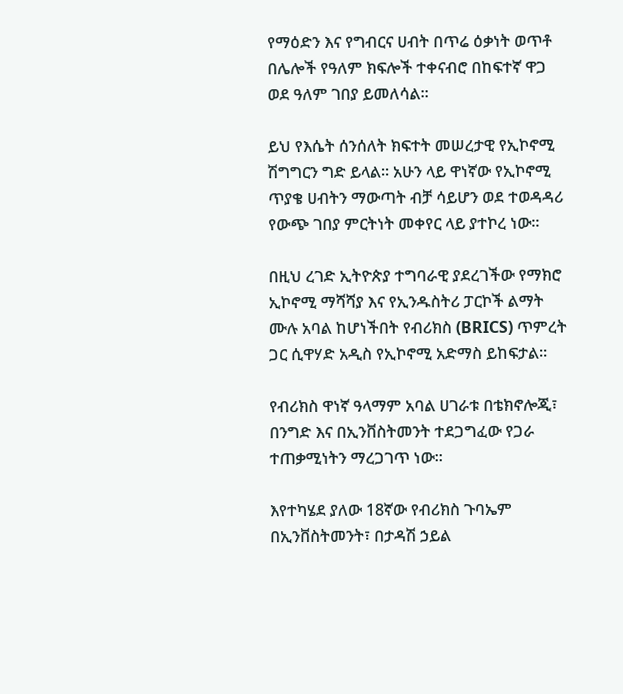የማዕድን እና የግብርና ሀብት በጥሬ ዕቃነት ወጥቶ በሌሎች የዓለም ክፍሎች ተቀናብሮ በከፍተኛ ዋጋ ወደ ዓለም ገበያ ይመለሳል።

ይህ የእሴት ሰንሰለት ክፍተት መሠረታዊ የኢኮኖሚ ሽግግርን ግድ ይላል። አሁን ላይ ዋነኛው የኢኮኖሚ ጥያቄ ሀብትን ማውጣት ብቻ ሳይሆን ወደ ተወዳዳሪ የውጭ ገበያ ምርትነት መቀየር ላይ ያተኮረ ነው።

በዚህ ረገድ ኢትዮጵያ ተግባራዊ ያደረገችው የማክሮ ኢኮኖሚ ማሻሻያ እና የኢንዱስትሪ ፓርኮች ልማት ሙሉ አባል ከሆነችበት የብሪክስ (BRICS) ጥምረት ጋር ሲዋሃድ አዲስ የኢኮኖሚ አድማስ ይከፍታል።

የብሪክስ ዋነኛ ዓላማም አባል ሀገራቱ በቴክኖሎጂ፣ በንግድ እና በኢንቨስትመንት ተደጋግፈው የጋራ ተጠቃሚነትን ማረጋገጥ ነው።

እየተካሄደ ያለው 18ኛው የብሪክስ ጉባኤም በኢንቨስትመንት፣ በታዳሽ ኃይል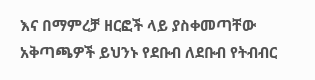እና በማምረቻ ዘርፎች ላይ ያስቀመጣቸው አቅጣጫዎች ይህንኑ የደቡብ ለደቡብ የትብብር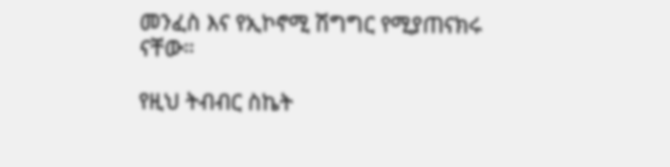መንፈስ እና የኢኮኖሚ ሽግግር የሚያጠናክሩ ናቸው።

የዚህ ትብብር ስኬት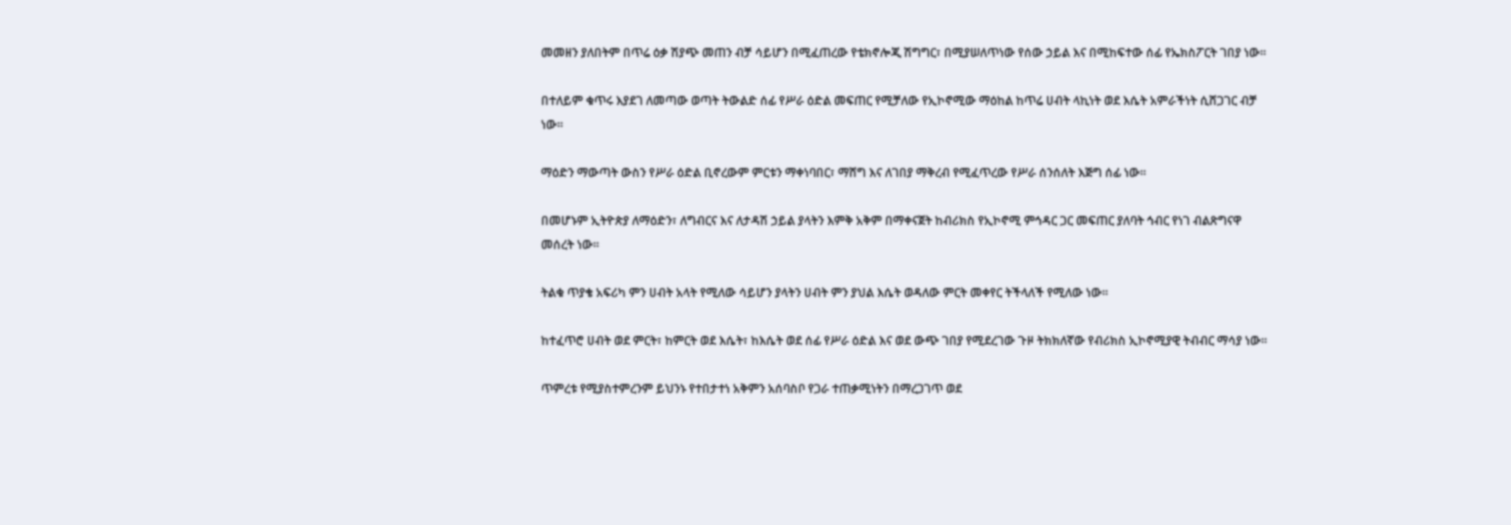መመዘን ያለበትም በጥሬ ዕቃ ሽያጭ መጠን ብቻ ሳይሆን በሚፈጠረው የቴክኖሎጂ ሽግግር፣ በሚያሠለጥነው የሰው ኃይል እና በሚከፍተው ሰፊ የኤክስፖርት ገበያ ነው።

በተለይም ቁጥሩ እያደገ ለመጣው ወጣት ትውልድ ሰፊ የሥራ ዕድል መፍጠር የሚቻለው የኢኮኖሚው ማዕከል ከጥሬ ሀብት ላኪነት ወደ እሴት አምራችነት ሲሸጋገር ብቻ ነው።

ማዕድን ማውጣት ውስን የሥራ ዕድል ቢኖረውም ምርቱን ማቀነባበር፣ ማሸግ እና ለገበያ ማቅረብ የሚፈጥረው የሥራ ሰንሰለት እጅግ ሰፊ ነው።

በመሆኑም ኢትዮጵያ ለማዕድን፣ ለግብርና እና ለታዳሽ ኃይል ያላትን እምቅ አቅም በማቀናጀት ከብሪክስ የኢኮኖሚ ምኅዳር ጋር መፍጠር ያለባት ኅብር የነገ ብልጽግናዋ መሰረት ነው።

ትልቁ ጥያቄ አፍሪካ ምን ሀብት አላት የሚለው ሳይሆን ያላትን ሀብት ምን ያህል እሴት ወዳለው ምርት መቀየር ትችላለች የሚለው ነው።

ከተፈጥሮ ሀብት ወደ ምርት፣ ከምርት ወደ እሴት፣ ከእሴት ወደ ሰፊ የሥራ ዕድል እና ወደ ውጭ ገበያ የሚደረገው ጉዞ ትክክለኛው የብሪክስ ኢኮኖሚያዊ ትብብር ማሳያ ነው።

ጥምረቱ የሚያስተምረንም ይህንኑ የተበታተነ አቅምን አሰባስቦ የጋራ ተጠቃሚነትን በማረጋገጥ ወደ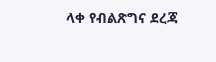ላቀ የብልጽግና ደረጃ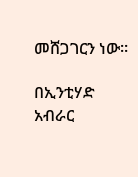መሸጋገርን ነው።

በኢንቲሃድ አብራር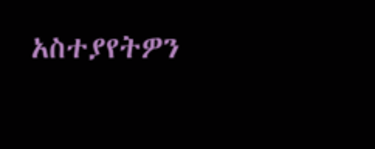አስተያየትዎን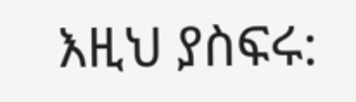እዚህ ያስፍሩ: